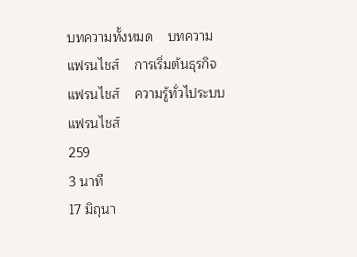บทความทั้งหมด    บทความแฟรนไชส์    การเริ่มต้นธุรกิจแฟรนไชส์    ความรู้ทั่วไประบบแฟรนไชส์
259
3 นาที
17 มิถุนา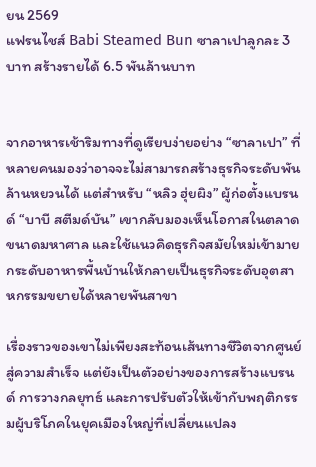ยน 2569
แฟรนไชส์ Babi Steamed Bun ซาลาเปาลูกละ 3 บาท สร้างรายได้ 6.5 พันล้านบาท


จากอาหารเช้าริมทางที่ดูเรียบง่ายอย่าง “ซาลาเปา” ที่หลายคนมองว่าอาจจะไม่สามารถสร้างธุรกิจระดับพันล้านหยวนได้ แต่สำหรับ “หลิว ฮุ่ยผิง” ผู้ก่อตั้งแบรนด์ “บาบี สตีมด์บัน” เขากลับมองเห็นโอกาสในตลาดขนาดมหาศาล และใช้แนวคิดธุรกิจสมัยใหม่เข้ามายกระดับอาหารพื้นบ้านให้กลายเป็นธุรกิจระดับอุตสาหกรรมขยายได้หลายพันสาขา

เรื่องราวของเขาไม่เพียงสะท้อนเส้นทางชีวิตจากศูนย์สู่ความสำเร็จ แต่ยังเป็นตัวอย่างของการสร้างแบรนด์ การวางกลยุทธ์ และการปรับตัวให้เข้ากับพฤติกรรมผู้บริโภคในยุคเมืองใหญ่ที่เปลี่ยนแปลง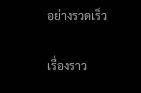อย่างรวดเร็ว

เรื่องราว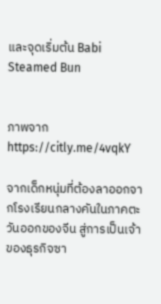และจุดเริ่มต้น Babi Steamed Bun


ภาพจาก https://citly.me/4vqkY

จากเด็กหนุ่มที่ต้องลาออกจากโรงเรียนกลางคันในภาคตะวันออกของจีน สู่การเป็นเจ้าของธุรกิจซา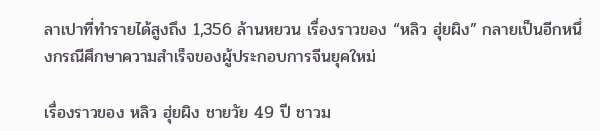ลาเปาที่ทำรายได้สูงถึง 1,356 ล้านหยวน เรื่องราวของ “หลิว ฮุ่ยผิง” กลายเป็นอีกหนึ่งกรณีศึกษาความสำเร็จของผู้ประกอบการจีนยุคใหม่

เรื่องราวของ หลิว ฮุ่ยผิง ชายวัย 49 ปี ชาวม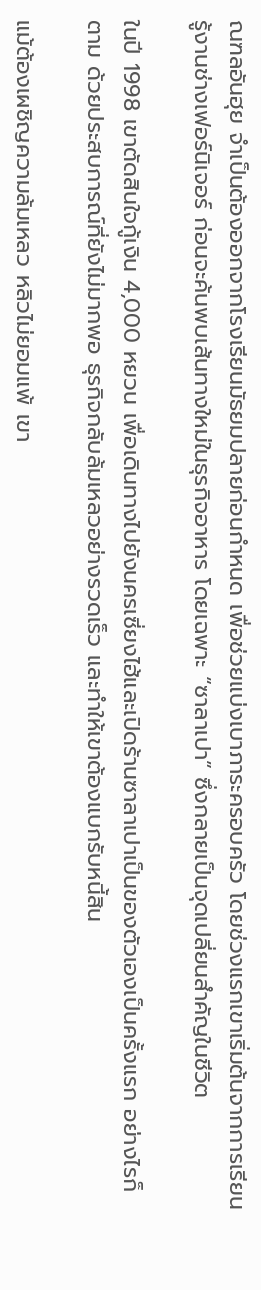ณฑลอันฮุย จำเป็นต้องออกจากโรงเรียนมัธยมปลายก่อนกำหนด เพื่อช่วยแบ่งเบาภาระครอบครัว โดยช่วงแรกเขาเริ่มต้นจากการเรียนรู้งานช่างเฟอร์นิเจอร์ ก่อนจะค้นพบเส้นทางใหม่ในธุรกิจอาหาร โดยเฉพาะ “ซาลาเปา” ซึ่งกลายเป็นจุดเปลี่ยนสำคัญในชีวิต

ในปี 1998 เขาตัดสินใจกู้เงิน 4,000 หยวน เพื่อเดินทางไปยังนครเซี่ยงไฮ้และเปิดร้านซาลาเปาเป็นของตัวเองเป็นครั้งแรก อย่างไรก็ตาม ด้วยประสบการณ์ที่ยังไม่มากพอ ธุรกิจกลับล้มเหลวอย่างรวดเร็ว และทำให้เขาต้องแบกรับหนี้สิน

แม้ต้องเผชิญความล้มเหลว หลิวไม่ยอมแพ้ เขา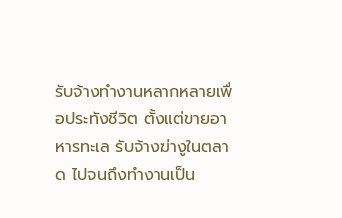รับจ้างทำงานหลากหลายเพื่อประทังชีวิต ตั้งแต่ขายอาหารทะเล รับจ้างฆ่างูในตลาด ไปจนถึงทำงานเป็น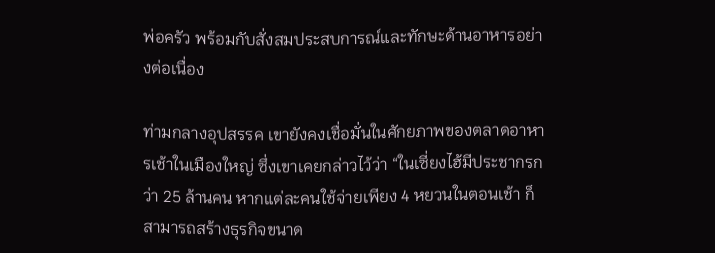พ่อครัว พร้อมกับสั่งสมประสบการณ์และทักษะด้านอาหารอย่างต่อเนื่อง

ท่ามกลางอุปสรรค เขายังคงเชื่อมั่นในศักยภาพของตลาดอาหารเช้าในเมืองใหญ่ ซึ่งเขาเคยกล่าวไว้ว่า “ในเซี่ยงไฮ้มีประชากรกว่า 25 ล้านคน หากแต่ละคนใช้จ่ายเพียง 4 หยวนในตอนเช้า ก็สามารถสร้างธุรกิจขนาด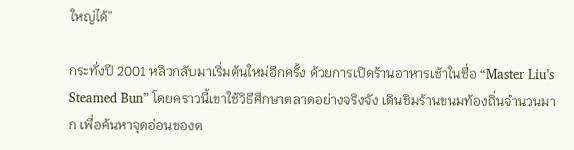ใหญ่ได้”

กระทั่งปี 2001 หลิวกลับมาเริ่มต้นใหม่อีกครั้ง ด้วยการเปิดร้านอาหารเช้าในชื่อ “Master Liu’s Steamed Bun” โดยคราวนี้เขาใช้วิธีศึกษาตลาดอย่างจริงจัง เดินชิมร้านขนมท้องถิ่นจำนวนมาก เพื่อค้นหาจุดอ่อนของต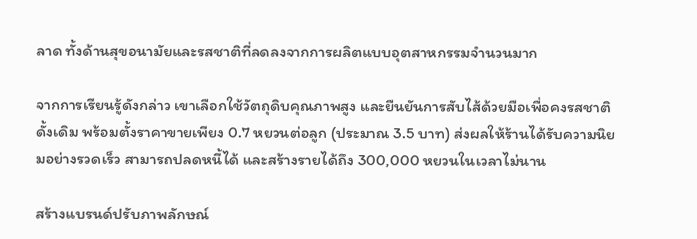ลาด ทั้งด้านสุขอนามัยและรสชาติที่ลดลงจากการผลิตแบบอุตสาหกรรมจำนวนมาก

จากการเรียนรู้ดังกล่าว เขาเลือกใช้วัตถุดิบคุณภาพสูง และยืนยันการสับไส้ด้วยมือเพื่อคงรสชาติดั้งเดิม พร้อมตั้งราคาขายเพียง 0.7 หยวนต่อลูก (ประมาณ 3.5 บาท) ส่งผลให้ร้านได้รับความนิยมอย่างรวดเร็ว สามารถปลดหนี้ได้ และสร้างรายได้ถึง 300,000 หยวนในเวลาไม่นาน

สร้างแบรนด์ปรับภาพลักษณ์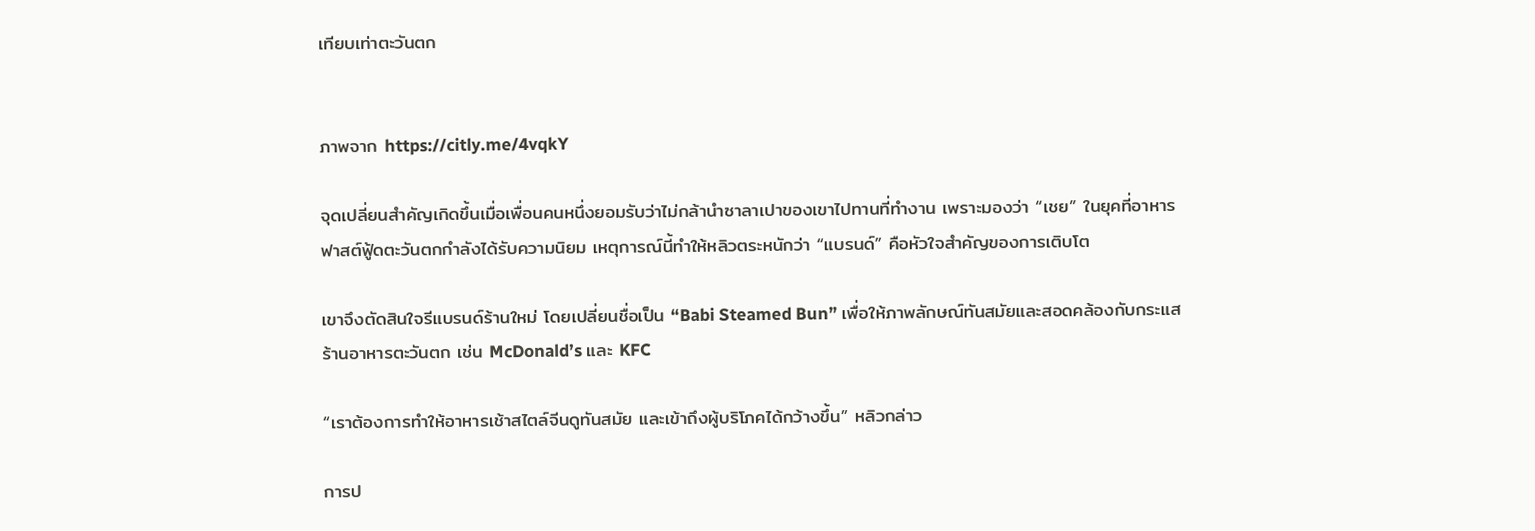เทียบเท่าตะวันตก


ภาพจาก https://citly.me/4vqkY

จุดเปลี่ยนสำคัญเกิดขึ้นเมื่อเพื่อนคนหนึ่งยอมรับว่าไม่กล้านำซาลาเปาของเขาไปทานที่ทำงาน เพราะมองว่า “เชย” ในยุคที่อาหารฟาสต์ฟู้ดตะวันตกกำลังได้รับความนิยม เหตุการณ์นี้ทำให้หลิวตระหนักว่า “แบรนด์” คือหัวใจสำคัญของการเติบโต

เขาจึงตัดสินใจรีแบรนด์ร้านใหม่ โดยเปลี่ยนชื่อเป็น “Babi Steamed Bun” เพื่อให้ภาพลักษณ์ทันสมัยและสอดคล้องกับกระแสร้านอาหารตะวันตก เช่น McDonald’s และ KFC

“เราต้องการทำให้อาหารเช้าสไตล์จีนดูทันสมัย และเข้าถึงผู้บริโภคได้กว้างขึ้น” หลิวกล่าว

การป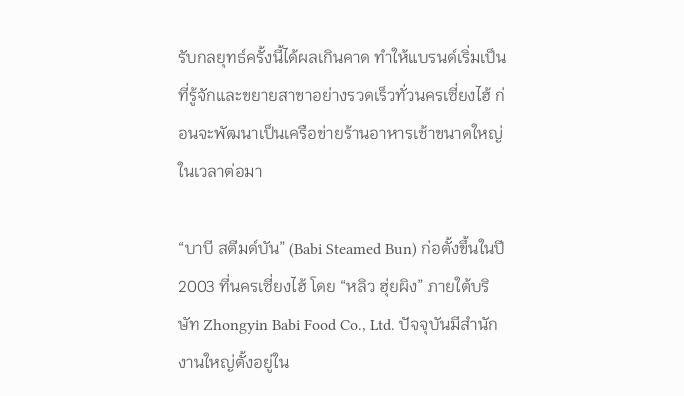รับกลยุทธ์ครั้งนี้ได้ผลเกินคาด ทำให้แบรนด์เริ่มเป็นที่รู้จักและขยายสาขาอย่างรวดเร็วทั่วนครเซี่ยงไฮ้ ก่อนจะพัฒนาเป็นเครือข่ายร้านอาหารเช้าขนาดใหญ่ในเวลาต่อมา

“บาบี สตีมด์บัน” (Babi Steamed Bun) ก่อตั้งขึ้นในปี 2003 ที่นครเซี่ยงไฮ้ โดย “หลิว ฮุ่ยผิง” ภายใต้บริษัท Zhongyin Babi Food Co., Ltd. ปัจจุบันมีสำนักงานใหญ่ตั้งอยู่ใน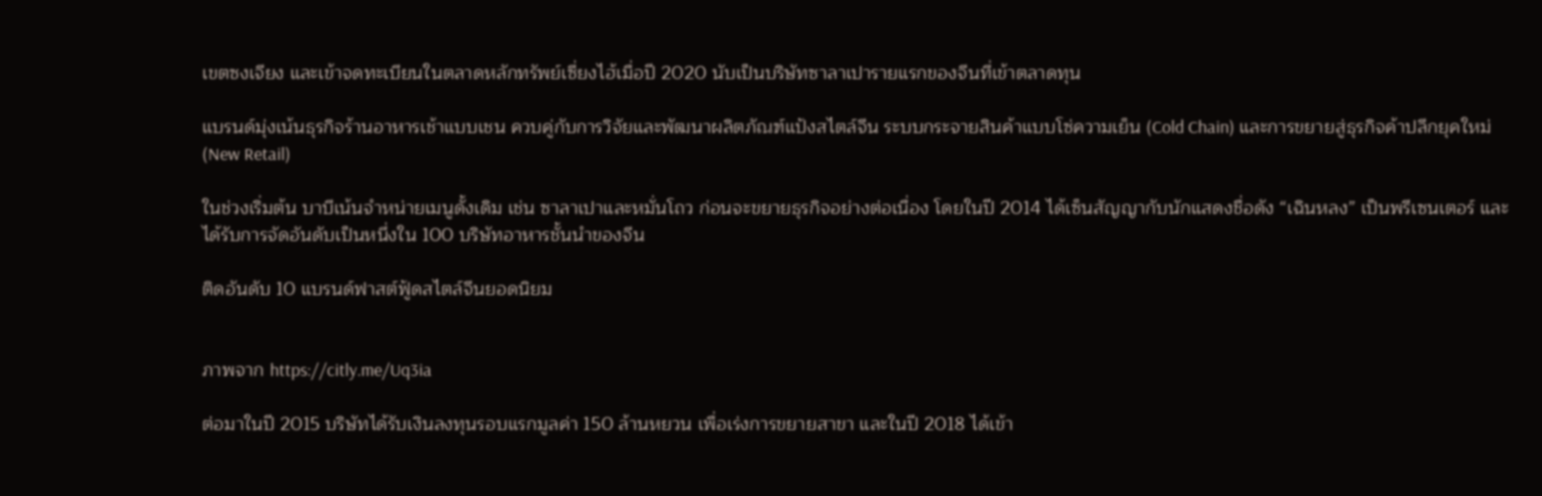เขตซงเจียง และเข้าจดทะเบียนในตลาดหลักทรัพย์เซี่ยงไฮ้เมื่อปี 2020 นับเป็นบริษัทซาลาเปารายแรกของจีนที่เข้าตลาดทุน

แบรนด์มุ่งเน้นธุรกิจร้านอาหารเช้าแบบเชน ควบคู่กับการวิจัยและพัฒนาผลิตภัณฑ์แป้งสไตล์จีน ระบบกระจายสินค้าแบบโซ่ความเย็น (Cold Chain) และการขยายสู่ธุรกิจค้าปลีกยุคใหม่ (New Retail)

ในช่วงเริ่มต้น บาบีเน้นจำหน่ายเมนูดั้งเดิม เช่น ซาลาเปาและหมั่นโถว ก่อนจะขยายธุรกิจอย่างต่อเนื่อง โดยในปี 2014 ได้เซ็นสัญญากับนักแสดงชื่อดัง “เฉินหลง” เป็นพรีเซนเตอร์ และได้รับการจัดอันดับเป็นหนึ่งใน 100 บริษัทอาหารชั้นนำของจีน

ติดอันดับ 10 แบรนด์ฟาสต์ฟู้ดสไตล์จีนยอดนิยม


ภาพจาก https://citly.me/Uq3ia

ต่อมาในปี 2015 บริษัทได้รับเงินลงทุนรอบแรกมูลค่า 150 ล้านหยวน เพื่อเร่งการขยายสาขา และในปี 2018 ได้เข้า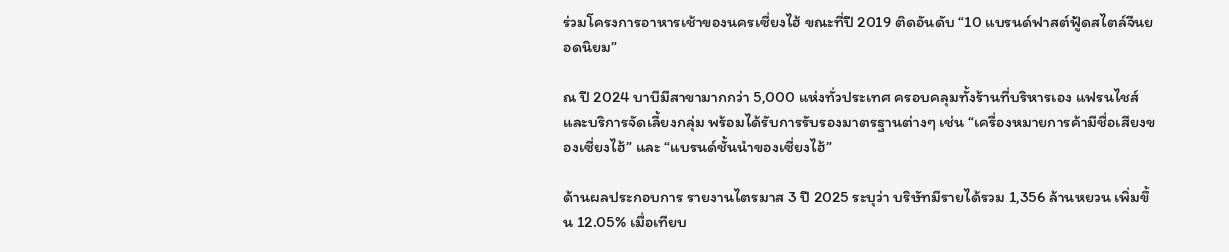ร่วมโครงการอาหารเช้าของนครเซี่ยงไฮ้ ขณะที่ปี 2019 ติดอันดับ “10 แบรนด์ฟาสต์ฟู้ดสไตล์จีนยอดนิยม”

ณ ปี 2024 บาบีมีสาขามากกว่า 5,000 แห่งทั่วประเทศ ครอบคลุมทั้งร้านที่บริหารเอง แฟรนไชส์ และบริการจัดเลี้ยงกลุ่ม พร้อมได้รับการรับรองมาตรฐานต่างๆ เช่น “เครื่องหมายการค้ามีชื่อเสียงของเซี่ยงไฮ้” และ “แบรนด์ชั้นนำของเซี่ยงไฮ้”

ด้านผลประกอบการ รายงานไตรมาส 3 ปี 2025 ระบุว่า บริษัทมีรายได้รวม 1,356 ล้านหยวน เพิ่มขึ้น 12.05% เมื่อเทียบ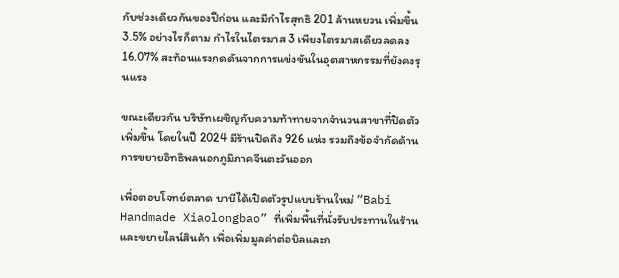กับช่วงเดียวกันของปีก่อน และมีกำไรสุทธิ 201 ล้านหยวน เพิ่มขึ้น 3.5% อย่างไรก็ตาม กำไรในไตรมาส 3 เพียงไตรมาสเดียวลดลง 16.07% สะท้อนแรงกดดันจากการแข่งขันในอุตสาหกรรมที่ยังคงรุนแรง

ขณะเดียวกัน บริษัทเผชิญกับความท้าทายจากจำนวนสาขาที่ปิดตัวเพิ่มขึ้น โดยในปี 2024 มีร้านปิดถึง 926 แห่ง รวมถึงข้อจำกัดด้านการขยายอิทธิพลนอกภูมิภาคจีนตะวันออก

เพื่อตอบโจทย์ตลาด บาบีได้เปิดตัวรูปแบบร้านใหม่ “Babi Handmade Xiaolongbao” ที่เพิ่มพื้นที่นั่งรับประทานในร้าน และขยายไลน์สินค้า เพื่อเพิ่มมูลค่าต่อบิลและก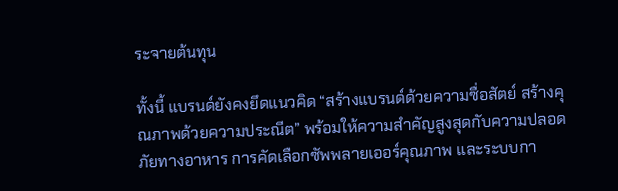ระจายต้นทุน

ทั้งนี้ แบรนด์ยังคงยึดแนวคิด “สร้างแบรนด์ด้วยความซื่อสัตย์ สร้างคุณภาพด้วยความประณีต” พร้อมให้ความสำคัญสูงสุดกับความปลอดภัยทางอาหาร การคัดเลือกซัพพลายเออร์คุณภาพ และระบบกา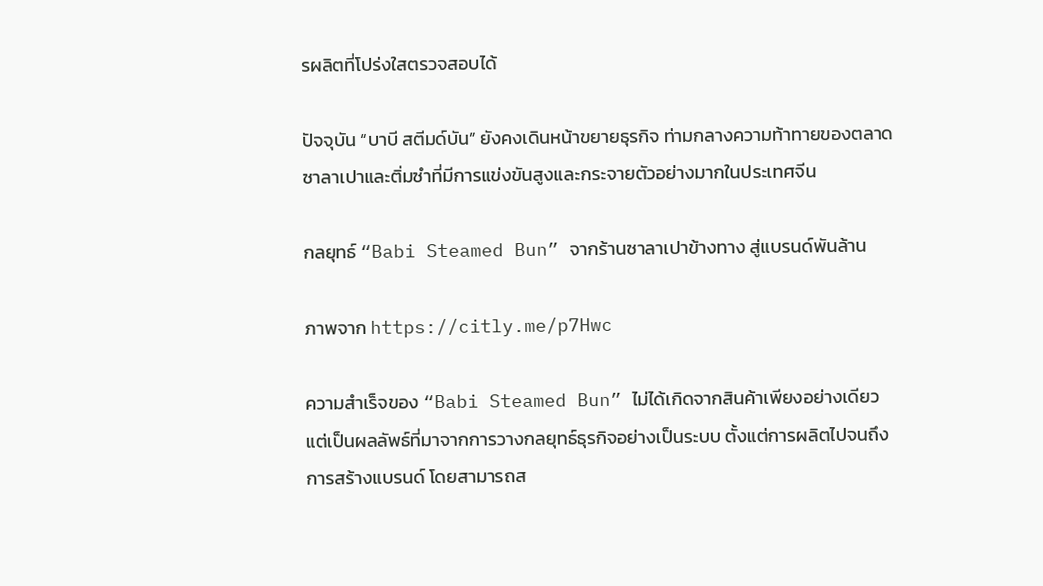รผลิตที่โปร่งใสตรวจสอบได้

ปัจจุบัน “บาบี สตีมด์บัน” ยังคงเดินหน้าขยายธุรกิจ ท่ามกลางความท้าทายของตลาดซาลาเปาและติ่มซำที่มีการแข่งขันสูงและกระจายตัวอย่างมากในประเทศจีน

กลยุทธ์ “Babi Steamed Bun” จากร้านซาลาเปาข้างทาง สู่แบรนด์พันล้าน

ภาพจาก https://citly.me/p7Hwc

ความสำเร็จของ “Babi Steamed Bun” ไม่ได้เกิดจากสินค้าเพียงอย่างเดียว แต่เป็นผลลัพธ์ที่มาจากการวางกลยุทธ์ธุรกิจอย่างเป็นระบบ ตั้งแต่การผลิตไปจนถึงการสร้างแบรนด์ โดยสามารถส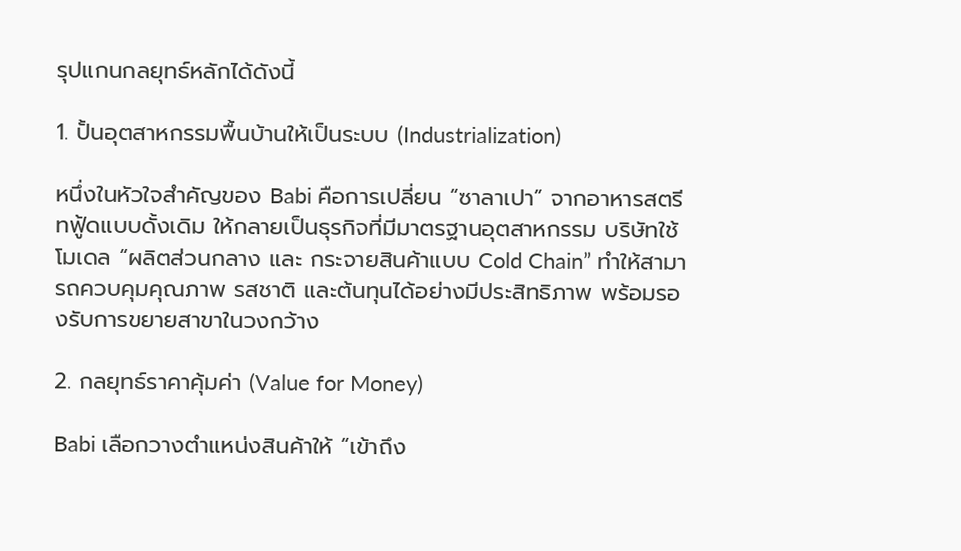รุปแกนกลยุทธ์หลักได้ดังนี้

1. ปั้นอุตสาหกรรมพื้นบ้านให้เป็นระบบ (Industrialization)

หนึ่งในหัวใจสำคัญของ Babi คือการเปลี่ยน “ซาลาเปา” จากอาหารสตรีทฟู้ดแบบดั้งเดิม ให้กลายเป็นธุรกิจที่มีมาตรฐานอุตสาหกรรม บริษัทใช้โมเดล “ผลิตส่วนกลาง และ กระจายสินค้าแบบ Cold Chain” ทำให้สามารถควบคุมคุณภาพ รสชาติ และต้นทุนได้อย่างมีประสิทธิภาพ พร้อมรองรับการขยายสาขาในวงกว้าง

2. กลยุทธ์ราคาคุ้มค่า (Value for Money)

Babi เลือกวางตำแหน่งสินค้าให้ “เข้าถึง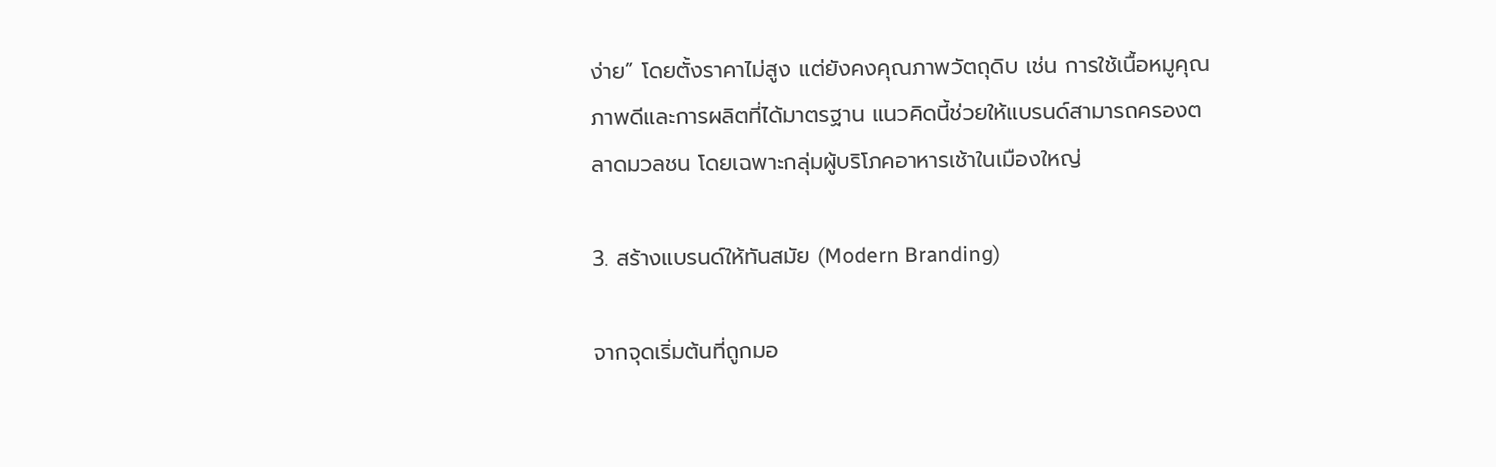ง่าย” โดยตั้งราคาไม่สูง แต่ยังคงคุณภาพวัตถุดิบ เช่น การใช้เนื้อหมูคุณภาพดีและการผลิตที่ได้มาตรฐาน แนวคิดนี้ช่วยให้แบรนด์สามารถครองตลาดมวลชน โดยเฉพาะกลุ่มผู้บริโภคอาหารเช้าในเมืองใหญ่

3. สร้างแบรนด์ให้ทันสมัย (Modern Branding)

จากจุดเริ่มต้นที่ถูกมอ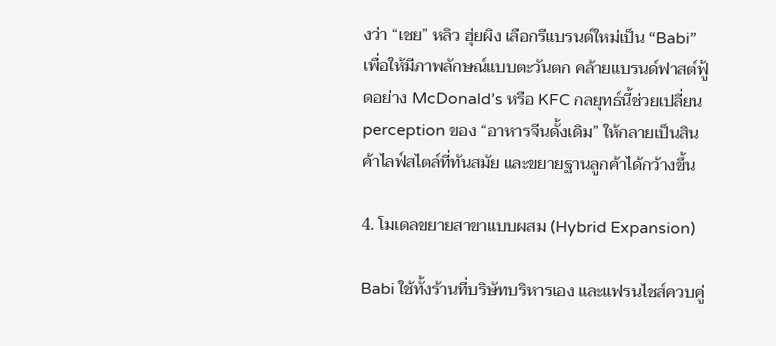งว่า “เชย” หลิว ฮุ่ยผิง เลือกรีแบรนด์ใหม่เป็น “Babi” เพื่อให้มีภาพลักษณ์แบบตะวันตก คล้ายแบรนด์ฟาสต์ฟู้ดอย่าง McDonald’s หรือ KFC กลยุทธ์นี้ช่วยเปลี่ยน perception ของ “อาหารจีนดั้งเดิม” ให้กลายเป็นสินค้าไลฟ์สไตล์ที่ทันสมัย และขยายฐานลูกค้าได้กว้างขึ้น

4. โมเดลขยายสาขาแบบผสม (Hybrid Expansion)

Babi ใช้ทั้งร้านที่บริษัทบริหารเอง และแฟรนไชส์ควบคู่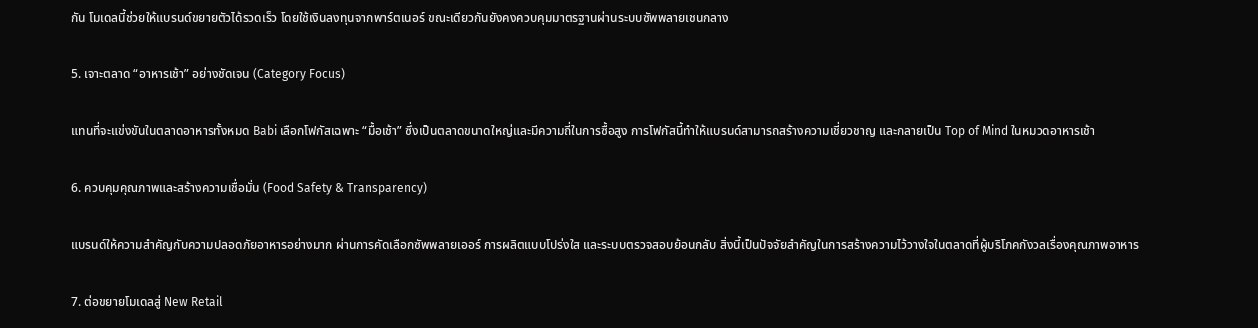กัน โมเดลนี้ช่วยให้แบรนด์ขยายตัวได้รวดเร็ว โดยใช้เงินลงทุนจากพาร์ตเนอร์ ขณะเดียวกันยังคงควบคุมมาตรฐานผ่านระบบซัพพลายเชนกลาง

5. เจาะตลาด “อาหารเช้า” อย่างชัดเจน (Category Focus)

แทนที่จะแข่งขันในตลาดอาหารทั้งหมด Babi เลือกโฟกัสเฉพาะ “มื้อเช้า” ซึ่งเป็นตลาดขนาดใหญ่และมีความถี่ในการซื้อสูง การโฟกัสนี้ทำให้แบรนด์สามารถสร้างความเชี่ยวชาญ และกลายเป็น Top of Mind ในหมวดอาหารเช้า

6. ควบคุมคุณภาพและสร้างความเชื่อมั่น (Food Safety & Transparency)

แบรนด์ให้ความสำคัญกับความปลอดภัยอาหารอย่างมาก ผ่านการคัดเลือกซัพพลายเออร์ การผลิตแบบโปร่งใส และระบบตรวจสอบย้อนกลับ สิ่งนี้เป็นปัจจัยสำคัญในการสร้างความไว้วางใจในตลาดที่ผู้บริโภคกังวลเรื่องคุณภาพอาหาร

7. ต่อขยายโมเดลสู่ New Retail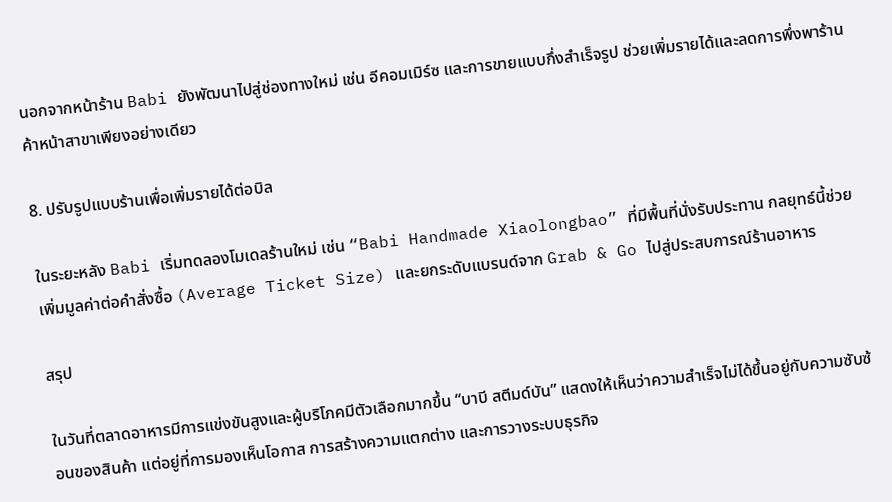นอกจากหน้าร้าน Babi ยังพัฒนาไปสู่ช่องทางใหม่ เช่น อีคอมเมิร์ซ และการขายแบบกึ่งสำเร็จรูป ช่วยเพิ่มรายได้และลดการพึ่งพาร้านค้าหน้าสาขาเพียงอย่างเดียว

8. ปรับรูปแบบร้านเพื่อเพิ่มรายได้ต่อบิล

ในระยะหลัง Babi เริ่มทดลองโมเดลร้านใหม่ เช่น “Babi Handmade Xiaolongbao” ที่มีพื้นที่นั่งรับประทาน กลยุทธ์นี้ช่วยเพิ่มมูลค่าต่อคำสั่งซื้อ (Average Ticket Size) และยกระดับแบรนด์จาก Grab & Go ไปสู่ประสบการณ์ร้านอาหาร

สรุป

ในวันที่ตลาดอาหารมีการแข่งขันสูงและผู้บริโภคมีตัวเลือกมากขึ้น “บาบี สตีมด์บัน” แสดงให้เห็นว่าความสำเร็จไม่ได้ขึ้นอยู่กับความซับซ้อนของสินค้า แต่อยู่ที่การมองเห็นโอกาส การสร้างความแตกต่าง และการวางระบบธุรกิจ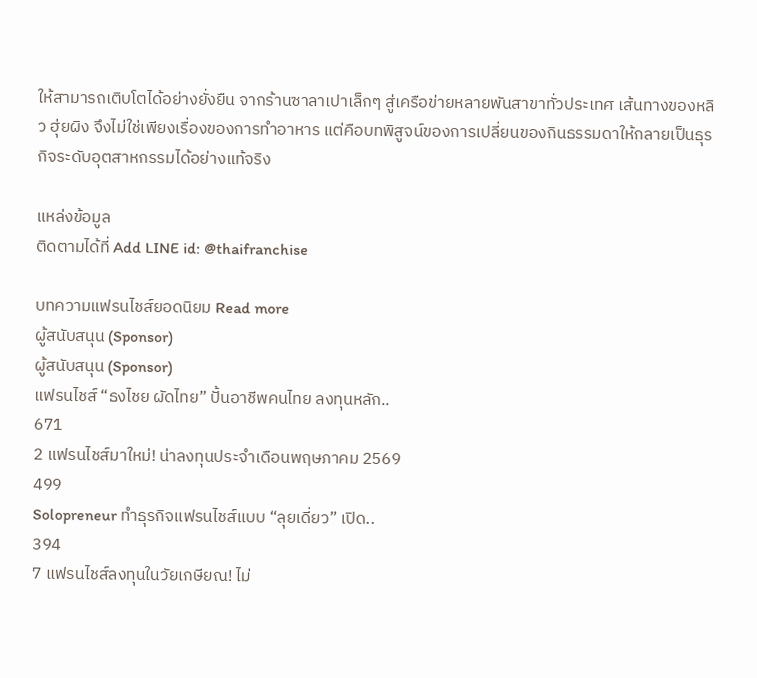ให้สามารถเติบโตได้อย่างยั่งยืน จากร้านซาลาเปาเล็กๆ สู่เครือข่ายหลายพันสาขาทั่วประเทศ เส้นทางของหลิว ฮุ่ยผิง จึงไม่ใช่เพียงเรื่องของการทำอาหาร แต่คือบทพิสูจน์ของการเปลี่ยนของกินธรรมดาให้กลายเป็นธุรกิจระดับอุตสาหกรรมได้อย่างแท้จริง

แหล่งข้อมูล
ติดตามได้ที่ Add LINE id: @thaifranchise

บทความแฟรนไชส์ยอดนิยม Read more
ผู้สนับสนุน (Sponsor)
ผู้สนับสนุน (Sponsor)
แฟรนไชส์ “ธงไชย ผัดไทย” ปั้นอาชีพคนไทย ลงทุนหลัก..
671
2 แฟรนไชส์มาใหม่! น่าลงทุนประจำเดือนพฤษภาคม 2569
499
Solopreneur ทำธุรกิจแฟรนไชส์แบบ “ลุยเดี่ยว” เปิด..
394
7 แฟรนไชส์ลงทุนในวัยเกษียณ! ไม่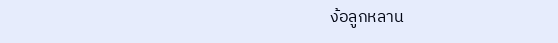ง้อลูกหลาน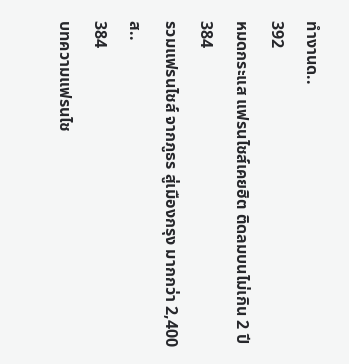ทำงานด..
392
หมดกระแส แฟรนไชส์เคยฮิต ติดลมบนไม่เกิน 2 ปี
384
รวมแฟรนไชส์ จากภูธร สู่เมืองกรุง มากกว่า 2,400 ส..
384
บทความแฟรนไช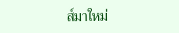ส์มาใหม่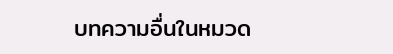บทความอื่นในหมวด